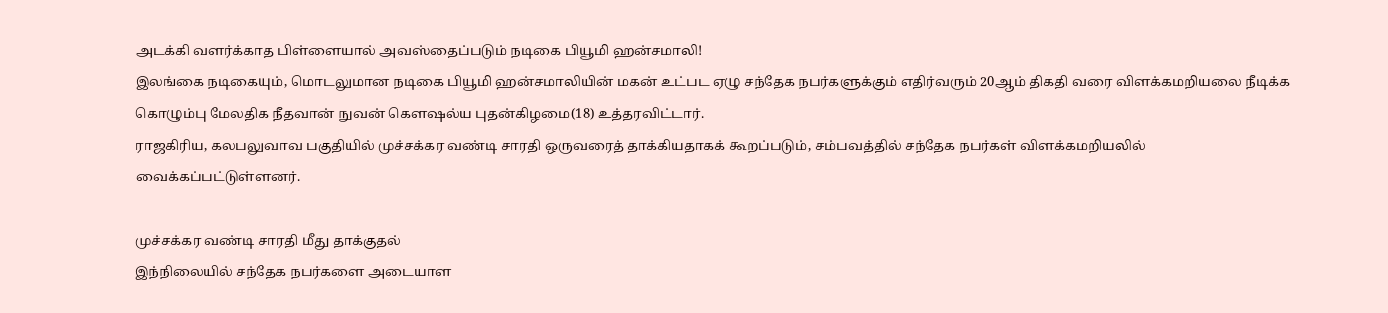அடக்கி வளர்க்காத பிள்ளையால் அவஸ்தைப்படும் நடிகை பியூமி ஹன்சமாலி!
இலங்கை நடிகையும், மொடலுமான நடிகை பியூமி ஹன்சமாலியின் மகன் உட்பட ஏழு சந்தேக நபர்களுக்கும் எதிர்வரும் 20ஆம் திகதி வரை விளக்கமறியலை நீடிக்க கொழும்பு மேலதிக நீதவான் நுவன் கௌஷல்ய புதன்கிழமை(18) உத்தரவிட்டார்.
ராஜகிரிய, கலபலுவாவ பகுதியில் முச்சக்கர வண்டி சாரதி ஒருவரைத் தாக்கியதாகக் கூறப்படும், சம்பவத்தில் சந்தேக நபர்கள் விளக்கமறியலில் வைக்கப்பட்டுள்ளனர்.

முச்சக்கர வண்டி சாரதி மீது தாக்குதல்
இந்நிலையில் சந்தேக நபர்களை அடையாள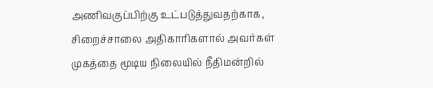அணிவகுப்பிற்கு உட்படுத்துவதற்காக, சிறைச்சாலை அதிகாரிகளால் அவர்கள் முகத்தை மூடிய நிலையில் நீதிமன்றில்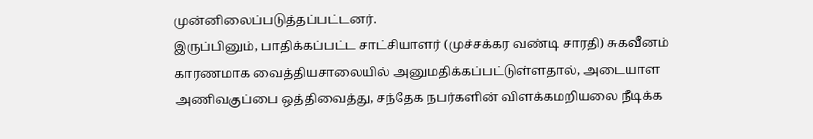முன்னிலைப்படுத்தப்பட்டனர்.
இருப்பினும், பாதிக்கப்பட்ட சாட்சியாளர் (முச்சக்கர வண்டி சாரதி) சுகவீனம் காரணமாக வைத்தியசாலையில் அனுமதிக்கப்பட்டுள்ளதால், அடையாள அணிவகுப்பை ஒத்திவைத்து, சந்தேக நபர்களின் விளக்கமறியலை நீடிக்க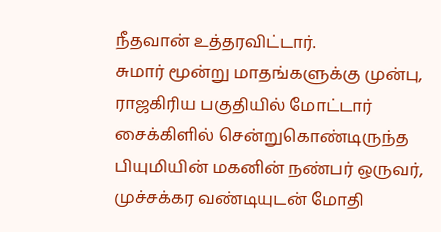நீதவான் உத்தரவிட்டார்.
சுமார் மூன்று மாதங்களுக்கு முன்பு, ராஜகிரிய பகுதியில் மோட்டார் சைக்கிளில் சென்றுகொண்டிருந்த பியுமியின் மகனின் நண்பர் ஒருவர், முச்சக்கர வண்டியுடன் மோதி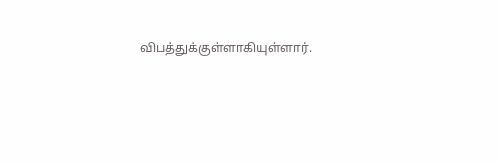விபத்துக்குள்ளாகியுள்ளார்.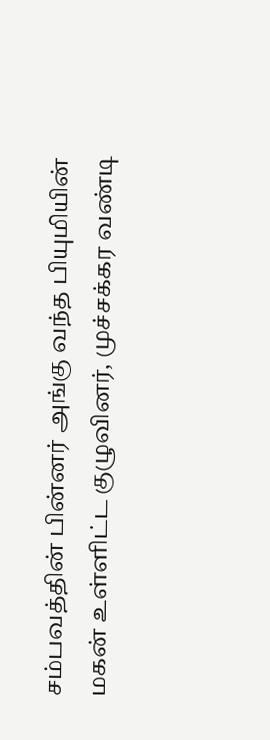சம்பவத்தின் பின்னர் அங்கு வந்த பியுமியின் மகன் உள்ளிட்ட குழுவினர், முச்சக்கர வண்டி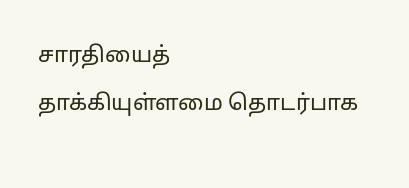சாரதியைத் தாக்கியுள்ளமை தொடர்பாக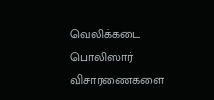வெலிக்கடை பொலிஸார் விசாரணைகளை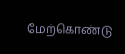மேற்கொண்டு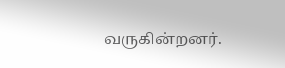வருகின்றனர்.